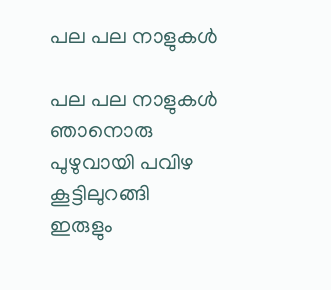പല പല നാളുകൾ

പല പല നാളുകൾ ഞാനൊരു പുഴുവായി പവിഴ കൂട്ടിലുറങ്ങി
ഇരുളും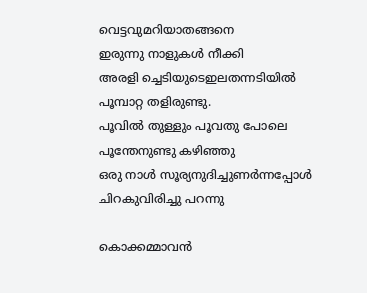വെട്ടവുമറിയാതങ്ങനെ
ഇരുന്നു നാളുകൾ നീക്കി
അരളി ച്ചെടിയുടെഇലതന്നടിയിൽ
പൂമ്പാറ്റ തളിരുണ്ടു.
പൂവിൽ തുള്ളും പൂവതു പോലെ
പൂന്തേനുണ്ടു കഴിഞ്ഞു
ഒരു നാൾ സൂര്യനുദിച്ചുണർന്നപ്പോൾ
ചിറകുവിരിച്ചു പറന്നു

കൊക്കമ്മാവൻ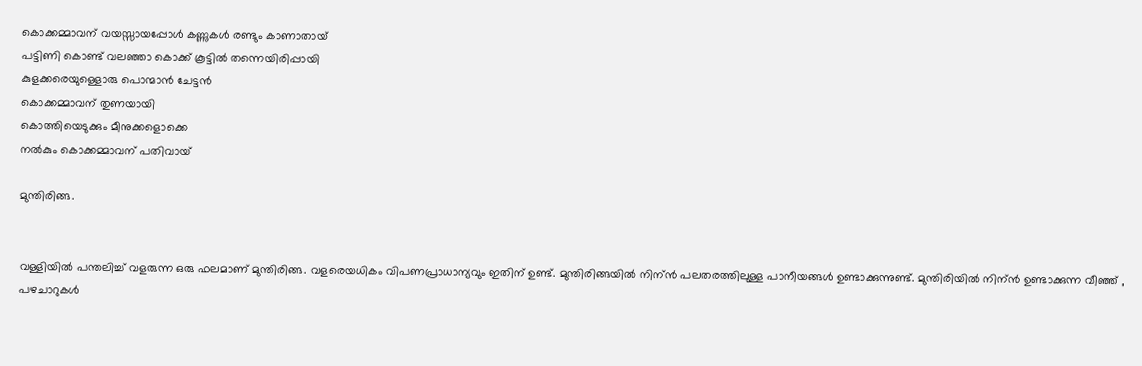കൊക്കമ്മാവന് വയസ്സായപ്പോൾ കണ്ണുകൾ രണ്ടും കാണാതായ്
പട്ടിണി കൊണ്ട് വലഞ്ഞാ കൊക്ക് കൂട്ടിൽ തന്നെയിരിപ്പായി
കുളക്കരെയുള്ളൊരു പൊന്മാൻ ചേട്ടൻ
കൊക്കമ്മാവന് തുണയായി
കൊത്തിയെടുക്കും മീനുക്കളൊക്കെ
നൽകും കൊക്കമ്മാവന് പതിവായ്

മുന്തിരിങ്ങ.


വള്ളിയിൽ പന്തലിച്ച് വളരുന്ന ഒരു ഫലമാണ് മുന്തിരിങ്ങ. വളരെയധികം വിപണപ്രാധാന്യവും ഇതിന് ഉണ്ട്. മുന്തിരിങ്ങയിൽ നിന്ൻ പലതരത്തിലുള്ള പാനീയങ്ങൾ ഉണ്ടാക്കുന്നുണ്ട്. മുന്തിരിയിൽ നിന്ൻ ഉണ്ടാക്കുന്ന വീഞ്ഞ് , പഴചാറുകൾ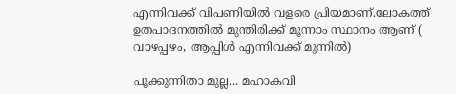എന്നിവക്ക് വിപണിയിൽ വളരെ പ്രിയമാണ്.ലോകത്ത് ഉതപാദനത്തിൽ മുന്തിരിക്ക് മൂന്നാം സ്ഥാനം ആണ് ( വാഴപ്പഴം, ആപ്പിൾ എന്നിവക്ക് മുന്നിൽ)

പൂക്കുന്നിതാ മുല്ല... മഹാകവി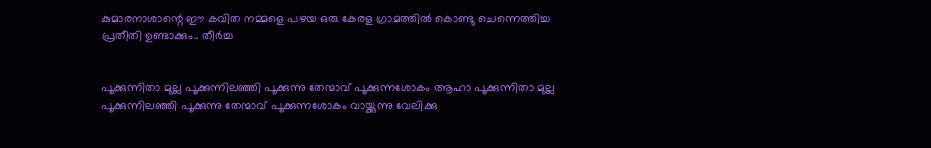കുമാരനാശാന്റെ ഈ കവിത നമ്മളെ പഴയ ഒരു കേരള ഗ്രാമത്തിൽ കൊണ്ടു ചെന്നെത്തിച്ച പ്രതീതി ഉണ്ടാക്കും.. തീർച്ച


പൂക്കുന്നിതാ മുല്ല പൂക്കുന്നിലഞ്ഞി പൂക്കുന്നു തേന്മാവ് പൂക്കുന്നശോകം ആഹാ പൂക്കുന്നിതാ മുല്ല പൂക്കുന്നിലഞ്ഞി പൂക്കുന്നു തേന്മാവ് പൂക്കുന്നശോകം വായ്ക്കുന്നു വേലിക്കു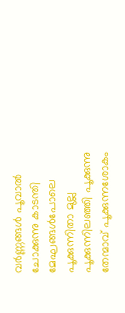വര്‍ണ്ണങ്ങള്‍ പൂവാല്‍ ചോക്കുന്നു കാടന്തി മേഘങ്ങള്‍പോലെ പൂക്കുന്നിതാ മുല്ല പൂക്കുന്നിലഞ്ഞി പൂക്കുന്നു തേന്മാവ് പൂക്കുന്നശോകം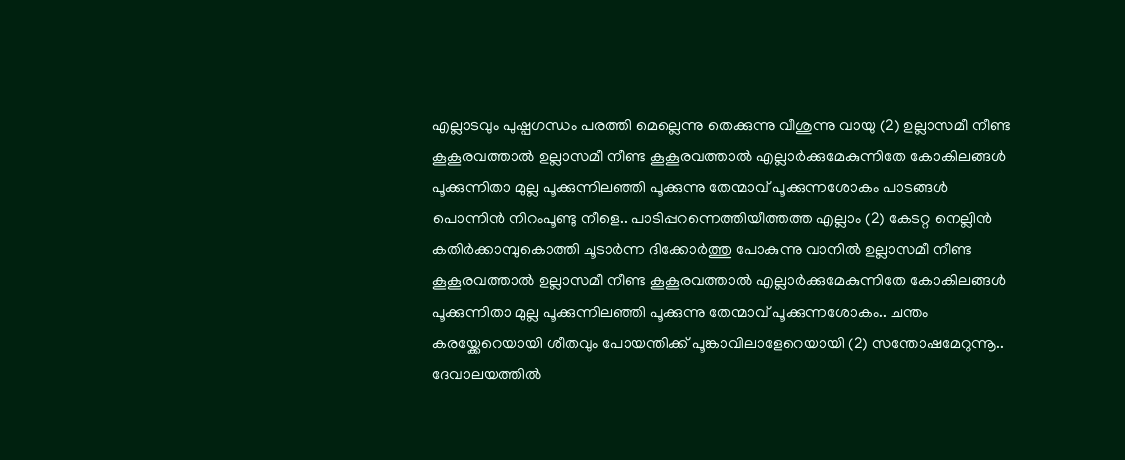എല്ലാടവും പുഷ്പഗന്ധം പരത്തി മെല്ലെന്നു തെക്കുന്നു വീശുന്നു വായു (2) ഉല്ലാസമീ നീണ്ട കൂകൂരവത്താല്‍ ഉല്ലാസമീ നീണ്ട കൂകൂരവത്താല്‍ എല്ലാര്‍ക്കുമേകുന്നിതേ കോകിലങ്ങള്‍ പൂക്കുന്നിതാ മുല്ല പൂക്കുന്നിലഞ്ഞി പൂക്കുന്നു തേന്മാവ് പൂക്കുന്നശോകം പാടങ്ങള്‍ പൊന്നിന്‍ നിറം‌പൂണ്ടു നീളെ.. പാടിപ്പറന്നെത്തിയീത്തത്ത എല്ലാം (2) കേടറ്റ നെല്ലിൻ കതിര്‍ക്കാമ്പുകൊത്തി ചൂടാര്‍ന്ന ദിക്കോര്‍ത്തു പോകുന്നു വാനില്‍ ഉല്ലാസമീ നീണ്ട കൂകൂരവത്താല്‍ ഉല്ലാസമീ നീണ്ട കൂകൂരവത്താല്‍ എല്ലാര്‍ക്കുമേകുന്നിതേ കോകിലങ്ങള്‍ പൂക്കുന്നിതാ മുല്ല പൂക്കുന്നിലഞ്ഞി പൂക്കുന്നു തേന്മാവ് പൂക്കുന്നശോകം.. ചന്തം കരയ്ക്കേറെയായി ശീതവും പോയന്തിക്ക് പൂങ്കാവിലാളേറെയായി (2) സന്തോഷമേറുന്നൂ.. ദേവാലയത്തില്‍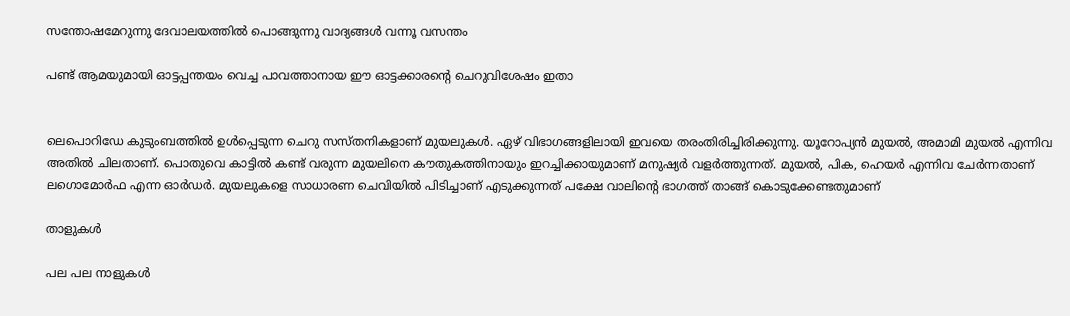സന്തോഷമേറുന്നു ദേവാലയത്തില്‍ പൊങ്ങുന്നു വാദ്യങ്ങള്‍ വന്നൂ വസന്തം

പണ്ട് ആമയുമായി ഓട്ടപ്പന്തയം വെച്ച പാവത്താനായ ഈ ഓട്ടക്കാരന്റെ ചെറുവിശേഷം ഇതാ


ലെപൊറിഡേ കുടുംബത്തിൽ ഉൾപ്പെടുന്ന ചെറു സസ്തനികളാണ് മുയലുകൾ. ഏഴ് വിഭാഗങ്ങളിലായി ഇവയെ തരംതിരിച്ചിരിക്കുന്നു. യൂറോപ്യൻ മുയൽ, അമാമി മുയൽ എന്നിവ അതിൽ ചിലതാണ്. പൊതുവെ കാട്ടിൽ കണ്ട് വരുന്ന മുയലിനെ കൗതുകത്തിനായും ഇറച്ചിക്കായുമാണ്‌ മനുഷ്യർ വളർത്തുന്നത്. മുയൽ, പിക, ഹെയർ എന്നിവ ചേർന്നതാണ് ലഗൊമോർഫ എന്ന ഓർഡർ. മുയലുകളെ സാധാരണ ചെവിയിൽ പിടിച്ചാണ് എടുക്കുന്നത് പക്ഷേ വാലിന്റെ ഭാഗത്ത് താങ്ങ് കൊടുക്കേണ്ടതുമാണ്

താളുകൾ

പല പല നാളുകൾ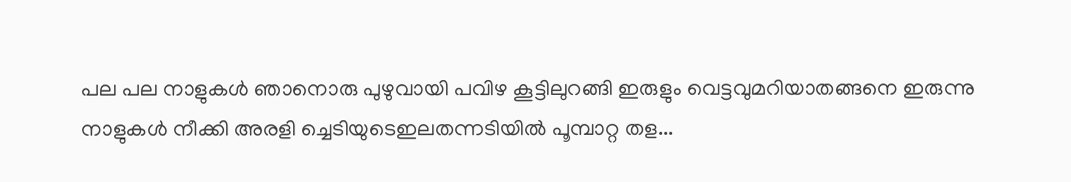പല പല നാളുകൾ ഞാനൊരു പുഴുവായി പവിഴ കൂട്ടിലുറങ്ങി ഇരുളും വെട്ടവുമറിയാതങ്ങനെ ഇരുന്നു നാളുകൾ നീക്കി അരളി ച്ചെടിയുടെഇലതന്നടിയിൽ പൂമ്പാറ്റ തള...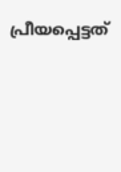പ്രീയപ്പെട്ടത്